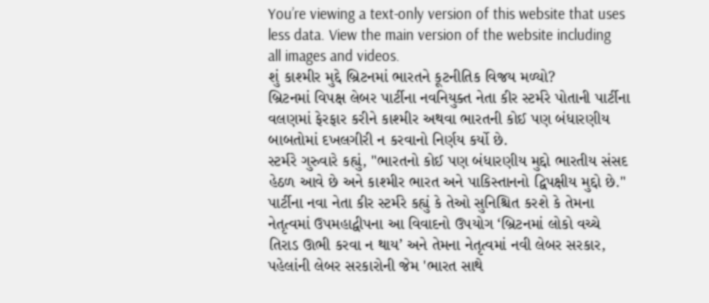You’re viewing a text-only version of this website that uses less data. View the main version of the website including all images and videos.
શું કાશ્મીર મુદ્દે બ્રિટનમાં ભારતને કૂટનીતિક વિજય મળ્યો?
બ્રિટનમાં વિપક્ષ લેબર પાર્ટીના નવનિયુક્ત નેતા કીર સ્ટર્મરે પોતાની પાર્ટીના વલણમાં ફેરફાર કરીને કાશ્મીર અથવા ભારતની કોઈ પણ બંધારણીય બાબતોમાં દખલગીરી ન કરવાનો નિર્ણય કર્યો છે.
સ્ટર્મરે ગુરુવારે કહ્યું, "ભારતનો કોઈ પણ બંધારણીય મુદ્દો ભારતીય સંસદ હેઠળ આવે છે અને કાશ્મીર ભારત અને પાકિસ્તાનનો દ્વિપક્ષીય મુદ્દો છે."
પાર્ટીના નવા નેતા કીર સ્ટર્મરે કહ્યું કે તેઓ સુનિશ્ચિત કરશે કે તેમના નેતૃત્વમાં ઉપમહાદ્વીપના આ વિવાદનો ઉપયોગ ‘બ્રિટનમાં લોકો વચ્ચે તિરાડ ઊભી કરવા ન થાય’ અને તેમના નેતૃત્વમાં નવી લેબર સરકાર, પહેલાંની લેબર સરકારોની જેમ 'ભારત સાથે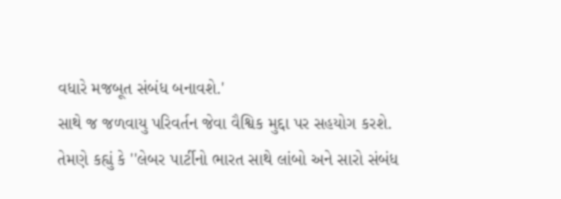વધારે મજબૂત સંબંધ બનાવશે.'
સાથે જ જળવાયુ પરિવર્તન જેવા વૈશ્વિક મુદ્દા પર સહયોગ કરશે.
તેમણે કહ્યું કે ''લેબર પાર્ટીનો ભારત સાથે લાંબો અને સારો સંબંધ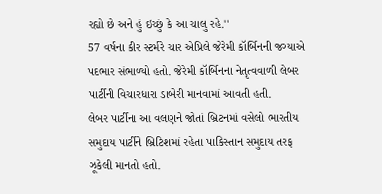રહ્યો છે અને હું ઇચ્છું કે આ ચાલુ રહે.''
57 વર્ષના કીર સ્ટર્મરે ચાર એપ્રિલે જેરેમી કૉર્બિનની જગ્યાએ પદભાર સંભાળ્યો હતો. જેરેમી કૉર્બિનના નેતૃત્વવાળી લેબર પાર્ટીની વિચારધારા ડાબેરી માનવામાં આવતી હતી.
લેબર પાર્ટીના આ વલણને જોતાં બ્રિટનમાં વસેલો ભારતીય સમુદાય પાર્ટીને બ્રિટિશમાં રહેતા પાકિસ્તાન સમુદાય તરફ ઝૂકેલી માનતો હતો.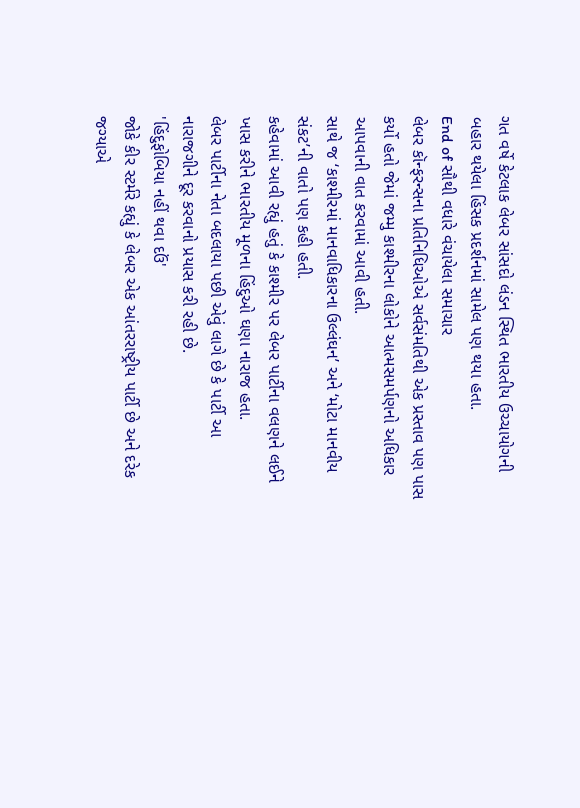ગત વર્ષે કેટલાક લેબર સાંસદો લંડન સ્થિત ભારતીય ઉચ્ચાયોગની બહાર થયેલા હિંસક પ્રદર્શનમાં સામેલ પણ થયા હતા.
End of સૌથી વધારે વંચાયેલા સમાચાર
લેબર કૉન્ફરન્સના પ્રતિનિધિઓએ સર્વસંમતિથી એક પ્રસ્તાવ પણ પાસ કર્યો હતો જેમાં જમ્મુ કાશ્મીરના લોકોને આત્મસમર્પણનો અધિકાર આપવાની વાત કરવામાં આવી હતી.
સાથે જ ‘કાશ્મીરમાં માનવાધિકારના ઉલ્લંઘન’ અને ‘મોટા માનવીય સંકટ’ની વાતો પણ કહી હતી.
કહેવામાં આવી રહ્યું હતું કે કાશ્મીર પર લેબર પાર્ટીના વલણને લઈને ખાસ કરીને ભારતીય મૂળના હિંદુઓ ઘણા નારાજ હતા.
લેબર પાર્ટીના નેતા બદલાયા પછી એવું લાગે છે કે પાર્ટી આ નારાજગીને દૂર કરવાનો પ્રયાસ કરી રહી છે.
'હિંદુફોબિયા નહીં થવા દઉં'
જોકે કીર સ્ટર્મરે કહ્યું કે લેબર એક આંતરરાષ્ટ્રીય પાર્ટી છે અને દરેક જગ્યાએ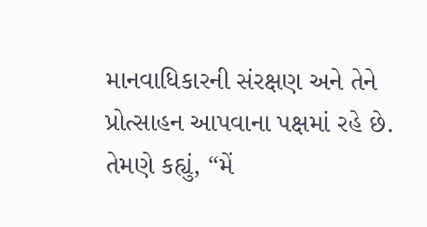માનવાધિકારની સંરક્ષણ અને તેને પ્રોત્સાહન આપવાના પક્ષમાં રહે છે.
તેમણે કહ્યું, “મેં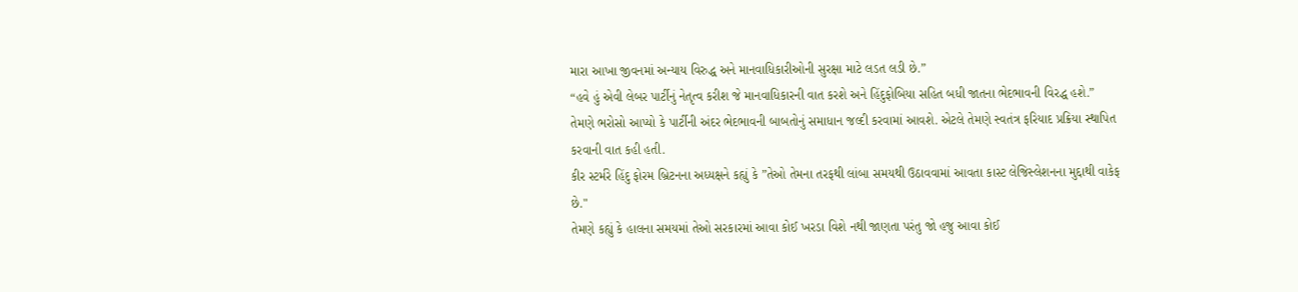મારા આખા જીવનમાં અન્યાય વિરુદ્ધ અને માનવાધિકારીઓની સુરક્ષા માટે લડત લડી છે.”
“હવે હું એવી લેબર પાર્ટીનું નેતૃત્વ કરીશ જે માનવાધિકારની વાત કરશે અને હિંદુફોબિયા સહિત બધી જાતના ભેદભાવની વિરદ્ધ હશે.”
તેમણે ભરોસો આપ્યો કે પાર્ટીની અંદર ભેદભાવની બાબતોનું સમાધાન જલ્દી કરવામાં આવશે. એટલે તેમણે સ્વતંત્ર ફરિયાદ પ્રક્રિયા સ્થાપિત કરવાની વાત કહી હતી.
કીર સ્ટર્મરે હિંદુ ફોરમ બ્રિટનના અધ્યક્ષને કહ્યું કે ”તેઓ તેમના તરફથી લાંબા સમયથી ઉઠાવવામાં આવતા કાસ્ટ લેજિસ્લેશનના મુદ્દાથી વાકેફ છે."
તેમણે કહ્યું કે હાલના સમયમાં તેઓ સરકારમાં આવા કોઈ ખરડા વિશે નથી જાણતા પરંતુ જો હજુ આવા કોઈ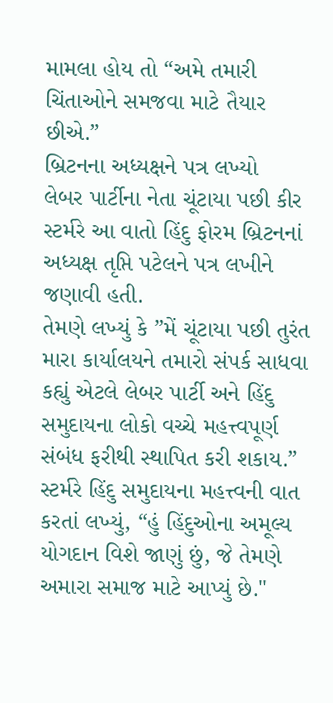મામલા હોય તો “અમે તમારી ચિંતાઓને સમજવા માટે તૈયાર છીએ.”
બ્રિટનના અધ્યક્ષને પત્ર લખ્યો
લેબર પાર્ટીના નેતા ચૂંટાયા પછી કીર સ્ટર્મરે આ વાતો હિંદુ ફોરમ બ્રિટનનાં અધ્યક્ષ તૃપ્તિ પટેલને પત્ર લખીને જણાવી હતી.
તેમણે લખ્યું કે ”મેં ચૂંટાયા પછી તુરંત મારા કાર્યાલયને તમારો સંપર્ક સાધવા કહ્યું એટલે લેબર પાર્ટી અને હિંદુ સમુદાયના લોકો વચ્ચે મહત્ત્વપૂર્ણ સંબંધ ફરીથી સ્થાપિત કરી શકાય.”
સ્ટર્મરે હિંદુ સમુદાયના મહત્ત્વની વાત કરતાં લખ્યું, “હું હિંદુઓના અમૂલ્ય યોગદાન વિશે જાણું છું, જે તેમણે અમારા સમાજ માટે આપ્યું છે."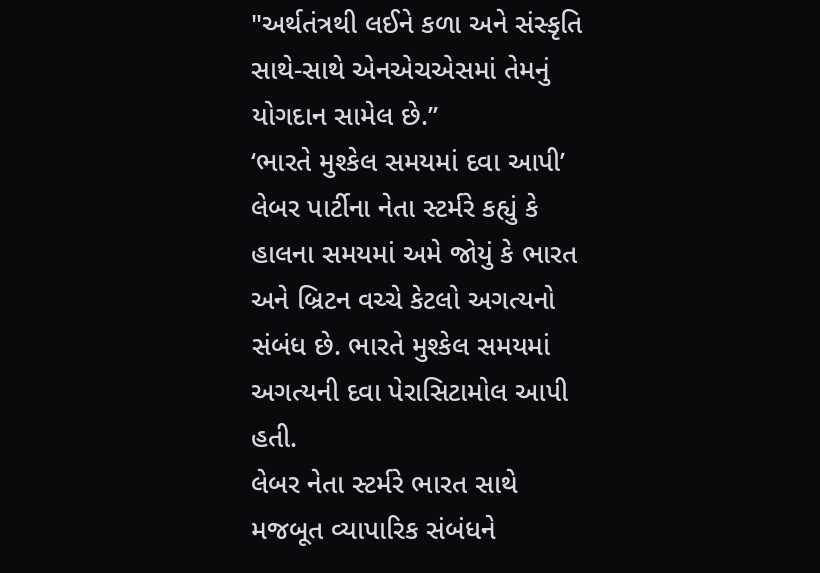"અર્થતંત્રથી લઈને કળા અને સંસ્કૃતિ સાથે-સાથે એનએચએસમાં તેમનું યોગદાન સામેલ છે.”
‘ભારતે મુશ્કેલ સમયમાં દવા આપી’
લેબર પાર્ટીના નેતા સ્ટર્મરે કહ્યું કે હાલના સમયમાં અમે જોયું કે ભારત અને બ્રિટન વચ્ચે કેટલો અગત્યનો સંબંધ છે. ભારતે મુશ્કેલ સમયમાં અગત્યની દવા પેરાસિટામોલ આપી હતી.
લેબર નેતા સ્ટર્મરે ભારત સાથે મજબૂત વ્યાપારિક સંબંધને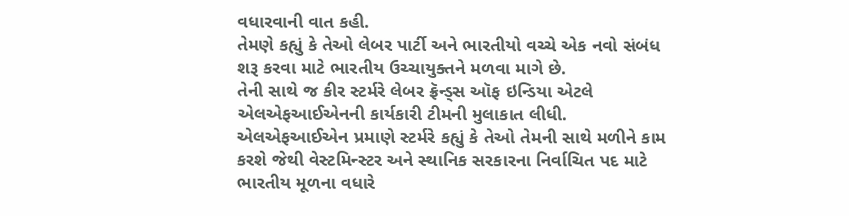વધારવાની વાત કહી.
તેમણે કહ્યું કે તેઓ લેબર પાર્ટી અને ભારતીયો વચ્ચે એક નવો સંબંધ શરૂ કરવા માટે ભારતીય ઉચ્ચાયુક્તને મળવા માગે છે.
તેની સાથે જ કીર સ્ટર્મરે લેબર ફ્રૅન્ડ્સ ઑફ ઇન્ડિયા એટલે એલએફઆઈએનની કાર્યકારી ટીમની મુલાકાત લીધી.
એલએફઆઈએન પ્રમાણે સ્ટર્મરે કહ્યું કે તેઓ તેમની સાથે મળીને કામ કરશે જેથી વેસ્ટમિન્સ્ટર અને સ્થાનિક સરકારના નિર્વાચિત પદ માટે ભારતીય મૂળના વધારે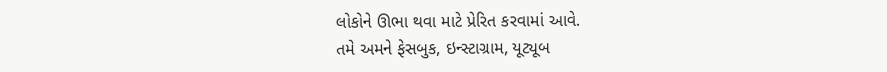લોકોને ઊભા થવા માટે પ્રેરિત કરવામાં આવે.
તમે અમને ફેસબુક, ઇન્સ્ટાગ્રામ, યૂટ્યૂબ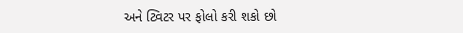અને ટ્વિટર પર ફોલો કરી શકો છો